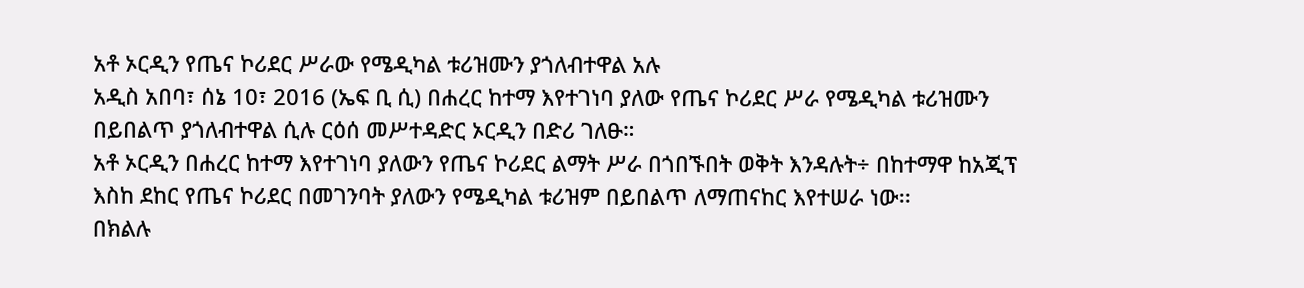አቶ ኦርዲን የጤና ኮሪደር ሥራው የሜዲካል ቱሪዝሙን ያጎለብተዋል አሉ
አዲስ አበባ፣ ሰኔ 10፣ 2016 (ኤፍ ቢ ሲ) በሐረር ከተማ እየተገነባ ያለው የጤና ኮሪደር ሥራ የሜዲካል ቱሪዝሙን በይበልጥ ያጎለብተዋል ሲሉ ርዕሰ መሥተዳድር ኦርዲን በድሪ ገለፁ።
አቶ ኦርዲን በሐረር ከተማ እየተገነባ ያለውን የጤና ኮሪደር ልማት ሥራ በጎበኙበት ወቅት እንዳሉት÷ በከተማዋ ከአጂፕ እስከ ደከር የጤና ኮሪደር በመገንባት ያለውን የሜዲካል ቱሪዝም በይበልጥ ለማጠናከር እየተሠራ ነው፡፡
በክልሉ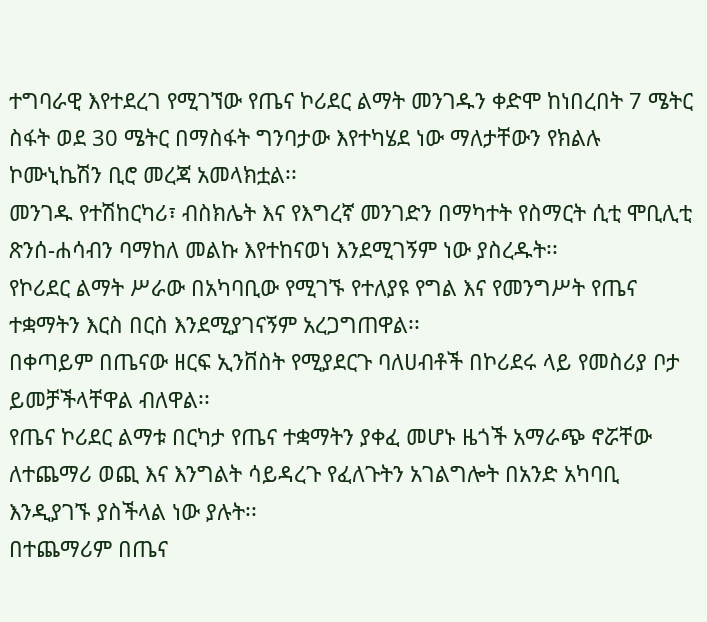ተግባራዊ እየተደረገ የሚገኘው የጤና ኮሪደር ልማት መንገዱን ቀድሞ ከነበረበት 7 ሜትር ስፋት ወደ 30 ሜትር በማስፋት ግንባታው እየተካሄደ ነው ማለታቸውን የክልሉ ኮሙኒኬሽን ቢሮ መረጃ አመላክቷል፡፡
መንገዱ የተሽከርካሪ፣ ብስክሌት እና የእግረኛ መንገድን በማካተት የስማርት ሲቲ ሞቢሊቲ ጽንሰ-ሐሳብን ባማከለ መልኩ እየተከናወነ እንደሚገኝም ነው ያስረዱት፡፡
የኮሪደር ልማት ሥራው በአካባቢው የሚገኙ የተለያዩ የግል እና የመንግሥት የጤና ተቋማትን እርስ በርስ እንደሚያገናኝም አረጋግጠዋል፡፡
በቀጣይም በጤናው ዘርፍ ኢንቨስት የሚያደርጉ ባለሀብቶች በኮሪደሩ ላይ የመስሪያ ቦታ ይመቻችላቸዋል ብለዋል፡፡
የጤና ኮሪደር ልማቱ በርካታ የጤና ተቋማትን ያቀፈ መሆኑ ዜጎች አማራጭ ኖሯቸው ለተጨማሪ ወጪ እና እንግልት ሳይዳረጉ የፈለጉትን አገልግሎት በአንድ አካባቢ እንዲያገኙ ያስችላል ነው ያሉት፡፡
በተጨማሪም በጤና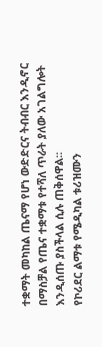ተቋማት መካከል ጤናማ የሆነ ውድድርና ትብብር እንዲኖር በማስቻል የጤና ተቋማቱ የተሻለ ጥራት ያለው አገልግሎት እንዲሰጡ ያስችላል ሲሉ ጠቅሰዋል፡፡
የኮሪደር ልማቱ የሜዲካል ቱሪዝሙን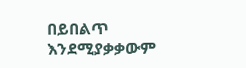በይበልጥ እንደሚያቃቃውም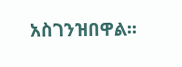አስገንዝበዋል፡፡